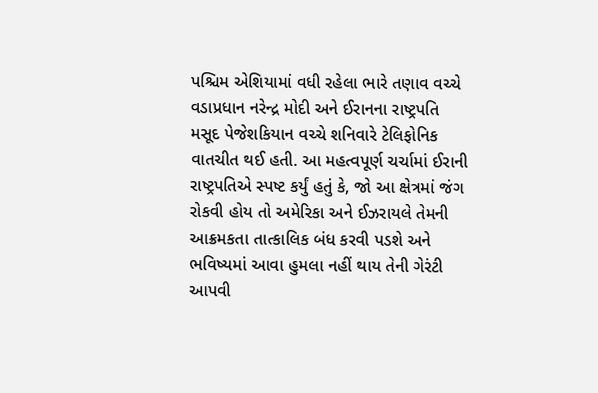પશ્ચિમ એશિયામાં વધી રહેલા ભારે તણાવ વચ્ચે વડાપ્રધાન નરેન્દ્ર મોદી અને ઈરાનના રાષ્ટ્રપતિ મસૂદ પેજેશકિયાન વચ્ચે શનિવારે ટેલિફોનિક વાતચીત થઈ હતી. આ મહત્વપૂર્ણ ચર્ચામાં ઈરાની રાષ્ટ્રપતિએ સ્પષ્ટ કર્યું હતું કે, જો આ ક્ષેત્રમાં જંગ રોકવી હોય તો અમેરિકા અને ઈઝરાયલે તેમની આક્રમકતા તાત્કાલિક બંધ કરવી પડશે અને ભવિષ્યમાં આવા હુમલા નહીં થાય તેની ગેરંટી આપવી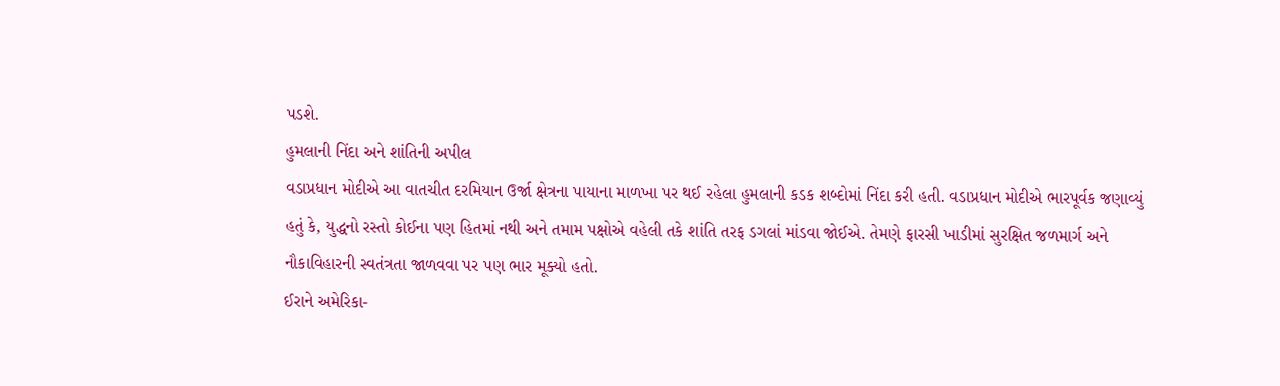પડશે.
હુમલાની નિંદા અને શાંતિની અપીલ
વડાપ્રધાન મોદીએ આ વાતચીત દરમિયાન ઉર્જા ક્ષેત્રના પાયાના માળખા પર થઈ રહેલા હુમલાની કડક શબ્દોમાં નિંદા કરી હતી. વડાપ્રધાન મોદીએ ભારપૂર્વક જણાવ્યું હતું કે, યુદ્ધનો રસ્તો કોઈના પણ હિતમાં નથી અને તમામ પક્ષોએ વહેલી તકે શાંતિ તરફ ડગલાં માંડવા જોઈએ. તેમણે ફારસી ખાડીમાં સુરક્ષિત જળમાર્ગ અને નૌકાવિહારની સ્વતંત્રતા જાળવવા પર પણ ભાર મૂક્યો હતો.
ઈરાને અમેરિકા-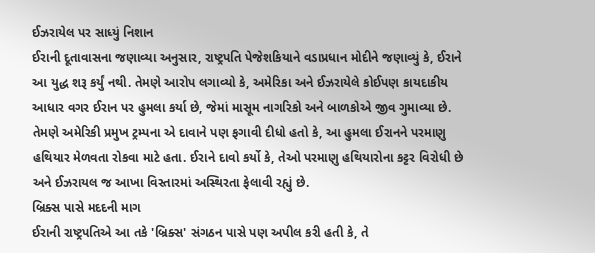ઈઝરાયેલ પર સાધ્યું નિશાન
ઈરાની દૂતાવાસના જણાવ્યા અનુસાર, રાષ્ટ્રપતિ પેજેશકિયાને વડાપ્રધાન મોદીને જણાવ્યું કે, ઈરાને આ યુદ્ધ શરૂ કર્યું નથી. તેમણે આરોપ લગાવ્યો કે, અમેરિકા અને ઈઝરાયેલે કોઈપણ કાયદાકીય આધાર વગર ઈરાન પર હુમલા કર્યા છે, જેમાં માસૂમ નાગરિકો અને બાળકોએ જીવ ગુમાવ્યા છે.
તેમણે અમેરિકી પ્રમુખ ટ્રમ્પના એ દાવાને પણ ફગાવી દીધો હતો કે, આ હુમલા ઈરાનને પરમાણુ હથિયાર મેળવતા રોકવા માટે હતા. ઈરાને દાવો કર્યો કે, તેઓ પરમાણુ હથિયારોના કટ્ટર વિરોધી છે અને ઈઝરાયલ જ આખા વિસ્તારમાં અસ્થિરતા ફેલાવી રહ્યું છે.
બ્રિક્સ પાસે મદદની માગ
ઈરાની રાષ્ટ્રપતિએ આ તકે 'બ્રિક્સ' સંગઠન પાસે પણ અપીલ કરી હતી કે, તે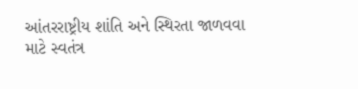આંતરરાષ્ટ્રીય શાંતિ અને સ્થિરતા જાળવવા માટે સ્વતંત્ર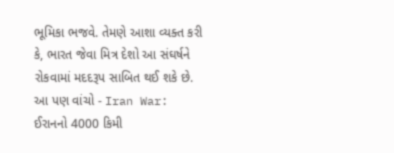ભૂમિકા ભજવે. તેમણે આશા વ્યક્ત કરી કે, ભારત જેવા મિત્ર દેશો આ સંઘર્ષને રોકવામાં મદદરૂપ સાબિત થઈ શકે છે.
આ પણ વાંચો - Iran War: ઈરાનનો 4000 કિમી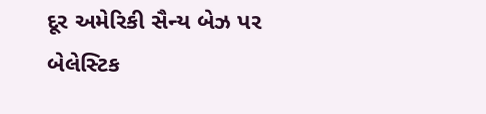દૂર અમેરિકી સૈન્ય બેઝ પર બેલેસ્ટિક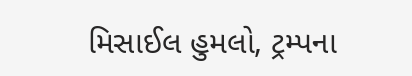મિસાઈલ હુમલો, ટ્રમ્પના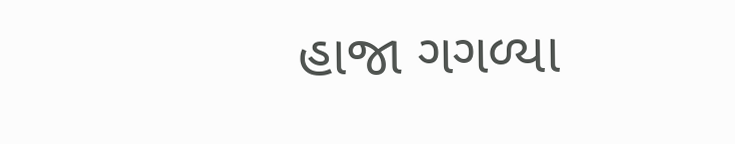હાજા ગગળ્યા